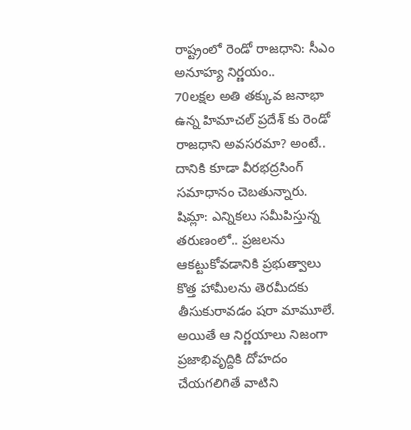రాష్ట్రంలో రెండో రాజధాని: సీఎం అనూహ్య నిర్ణయం..
70లక్షల అతి తక్కువ జనాభా ఉన్న హిమాచల్ ప్రదేశ్ కు రెండో రాజధాని అవసరమా? అంటే.. దానికి కూడా వీరభద్రసింగ్ సమాధానం చెబతున్నారు.
షిమ్లా: ఎన్నికలు సమీపిస్తున్న తరుణంలో.. ప్రజలను ఆకట్టుకోవడానికి ప్రభుత్వాలు కొత్త హామీలను తెరమీదకు తీసుకురావడం షరా మామూలే. అయితే ఆ నిర్ణయాలు నిజంగా ప్రజాభివృద్దికి దోహదం చేయగలిగితే వాటిని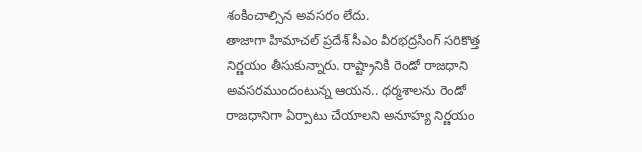శంకించాల్సిన అవసరం లేదు.
తాజాగా హిమాచల్ ప్రదేశ్ సీఎం వీరభద్రసింగ్ సరికొత్త నిర్ణయం తీసుకున్నారు. రాష్ట్రానికి రెండో రాజధాని అవసరముందంటున్న ఆయన.. ధర్మశాలను రెండో రాజధానిగా ఏర్పాటు చేయాలని అనూహ్య నిర్ణయం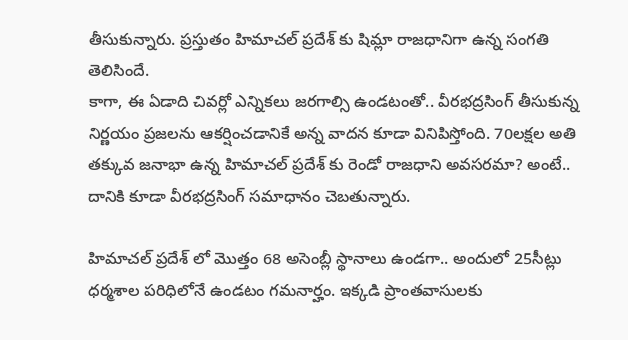తీసుకున్నారు. ప్రస్తుతం హిమాచల్ ప్రదేశ్ కు షిమ్లా రాజధానిగా ఉన్న సంగతి తెలిసిందే.
కాగా, ఈ ఏడాది చివర్లో ఎన్నికలు జరగాల్సి ఉండటంతో.. వీరభద్రసింగ్ తీసుకున్న నిర్ణయం ప్రజలను ఆకర్షించడానికే అన్న వాదన కూడా వినిపిస్తోంది. 70లక్షల అతి తక్కువ జనాభా ఉన్న హిమాచల్ ప్రదేశ్ కు రెండో రాజధాని అవసరమా? అంటే.. దానికి కూడా వీరభద్రసింగ్ సమాధానం చెబతున్నారు.

హిమాచల్ ప్రదేశ్ లో మొత్తం 68 అసెంబ్లీ స్థానాలు ఉండగా.. అందులో 25సీట్లు ధర్మశాల పరిధిలోనే ఉండటం గమనార్హం. ఇక్కడి ప్రాంతవాసులకు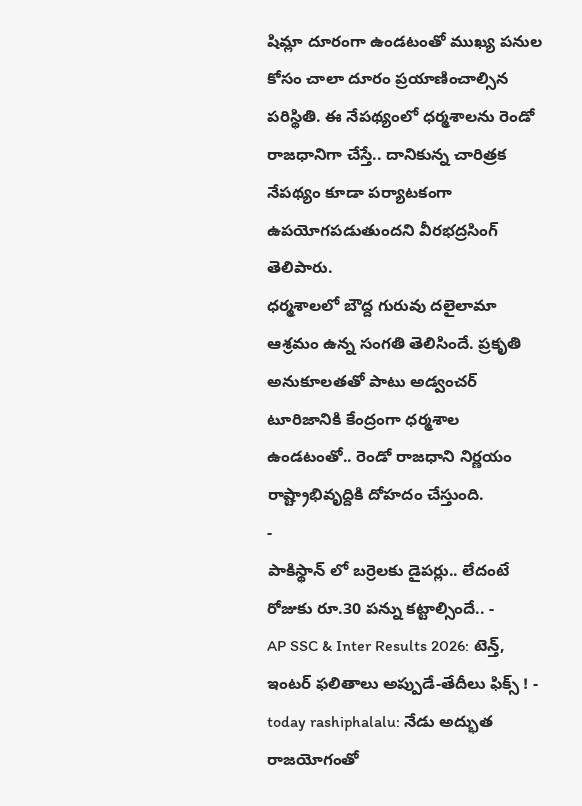షిమ్లా దూరంగా ఉండటంతో ముఖ్య పనుల కోసం చాలా దూరం ప్రయాణించాల్సిన పరిస్థితి. ఈ నేపథ్యంలో ధర్మశాలను రెండో రాజధానిగా చేస్తే.. దానికున్న చారిత్రక నేపథ్యం కూడా పర్యాటకంగా ఉపయోగపడుతుందని వీరభద్రసింగ్ తెలిపారు.
ధర్మశాలలో బౌద్ద గురువు దలైలామా ఆశ్రమం ఉన్న సంగతి తెలిసిందే. ప్రకృతి అనుకూలతతో పాటు అడ్వంచర్ టూరిజానికి కేంద్రంగా ధర్మశాల ఉండటంతో.. రెండో రాజధాని నిర్ణయం రాష్ట్రాభివృద్దికి దోహదం చేస్తుంది.
-
పాకిస్థాన్ లో బర్రెలకు డైపర్లు.. లేదంటే రోజుకు రూ.30 పన్ను కట్టాల్సిందే.. -
AP SSC & Inter Results 2026: టెన్త్, ఇంటర్ ఫలితాలు అప్పుడే-తేదీలు ఫిక్స్ ! -
today rashiphalalu: నేడు అద్భుత రాజయోగంతో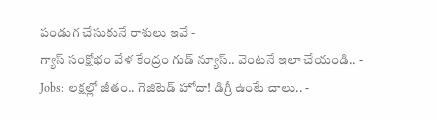పండుగ చేసుకునే రాశులు ఇవే -
గ్యాస్ సంక్షోభం వేళ కేంద్రం గుడ్ న్యూస్.. వెంటనే ఇలా చేయండి.. -
Jobs: లక్షల్లో జీతం.. గెజిటెడ్ హోదా! డిగ్రీ ఉంటే చాలు.. -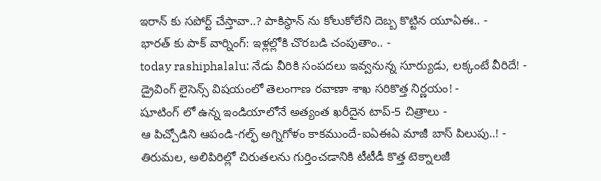ఇరాన్ కు సపోర్ట్ చేస్తావా..? పాకిస్థాన్ ను కోలుకోలేని దెబ్బ కొట్టిన యూఏఈ.. -
భారత్ కు పాక్ వార్నింగ్: ఇళ్లల్లోకి చొరబడి చంపుతాం.. -
today rashiphalalu: నేడు వీరికి సంపదలు ఇవ్వనున్న సూర్యుడు, లక్కంటే వీరిదే! -
డ్రైవింగ్ లైసెన్స్ విషయంలో తెలంగాణ రవాణా శాఖ సరికొత్త నిర్ణయం! -
షూటింగ్ లో ఉన్న ఇండియాలోనే అత్యంత ఖరీదైన టాప్-5 చిత్రాలు -
ఆ పిచ్చోడిని ఆపండి-గల్ఫ్ అగ్నిగోళం కాకముందే-ఐఏఈఏ మాజీ బాస్ పిలుపు..! -
తిరుమల, అలిపిరిల్లో చిరుతలను గుర్తించడానికి టీటీడీ కొత్త టెక్నాలజీ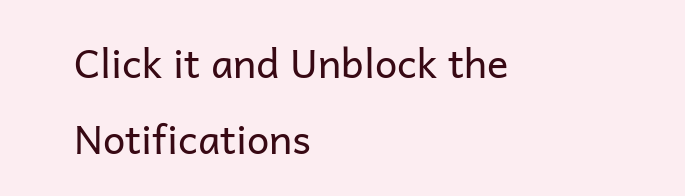Click it and Unblock the Notifications